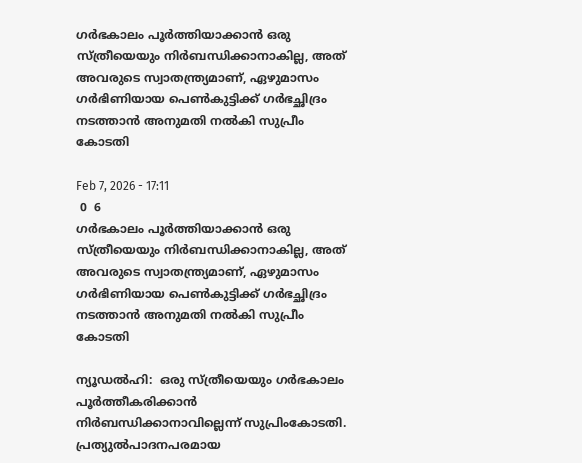ഗര്‍ഭകാലം പൂര്‍ത്തിയാക്കാന്‍ ഒരു സ്ത്രീയെയും നിര്‍ബന്ധിക്കാനാകില്ല, അത് അവരുടെ സ്വാതന്ത്ര്യമാണ്, ഏഴുമാസം ഗര്‍ഭിണിയായ പെണ്‍കുട്ടിക്ക് ഗര്‍ഭച്ഛിദ്രം നടത്താന്‍ അനുമതി നല്‍കി സുപ്രീം കോടതി

Feb 7, 2026 - 17:11
 0  6
ഗര്‍ഭകാലം പൂര്‍ത്തിയാക്കാന്‍ ഒരു സ്ത്രീയെയും നിര്‍ബന്ധിക്കാനാകില്ല, അത് അവരുടെ സ്വാതന്ത്ര്യമാണ്, ഏഴുമാസം ഗര്‍ഭിണിയായ പെണ്‍കുട്ടിക്ക് ഗര്‍ഭച്ഛിദ്രം നടത്താന്‍ അനുമതി നല്‍കി സുപ്രീം കോടതി

ന്യൂഡല്‍ഹി:  ഒരു സ്ത്രീയെയും ഗര്‍ഭകാലം പൂര്‍ത്തീകരിക്കാന്‍ നിര്‍ബന്ധിക്കാനാവില്ലെന്ന് സുപ്രിംകോടതി. പ്രത്യുല്‍പാദനപരമായ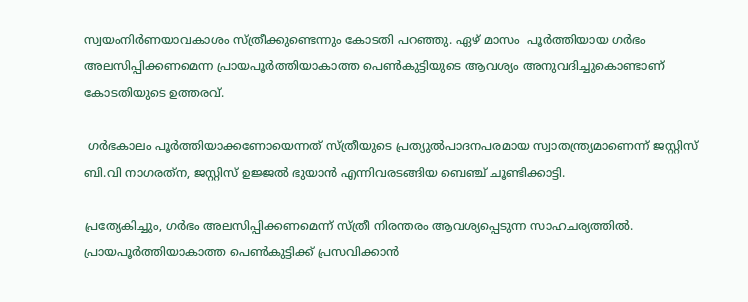സ്വയംനിര്‍ണയാവകാശം സ്ത്രീക്കുണ്ടെന്നും കോടതി പറഞ്ഞു. ഏഴ് മാസം  പൂര്‍ത്തിയായ ഗര്‍ഭം അലസിപ്പിക്കണമെന്ന പ്രായപൂര്‍ത്തിയാകാത്ത പെണ്‍കുട്ടിയുടെ ആവശ്യം അനുവദിച്ചുകൊണ്ടാണ് കോടതിയുടെ ഉത്തരവ്.

 ഗര്‍ഭകാലം പൂര്‍ത്തിയാക്കണോയെന്നത് സ്ത്രീയുടെ പ്രത്യുല്‍പാദനപരമായ സ്വാതന്ത്ര്യമാണെന്ന് ജസ്റ്റിസ് ബി.വി നാഗരത്‌ന, ജസ്റ്റിസ് ഉജ്ജല്‍ ഭുയാന്‍ എന്നിവരടങ്ങിയ ബെഞ്ച് ചൂണ്ടിക്കാട്ടി.

പ്രത്യേകിച്ചും, ഗര്‍ഭം അലസിപ്പിക്കണമെന്ന് സ്ത്രീ നിരന്തരം ആവശ്യപ്പെടുന്ന സാഹചര്യത്തില്‍. പ്രായപൂര്‍ത്തിയാകാത്ത പെണ്‍കുട്ടിക്ക് പ്രസവിക്കാന്‍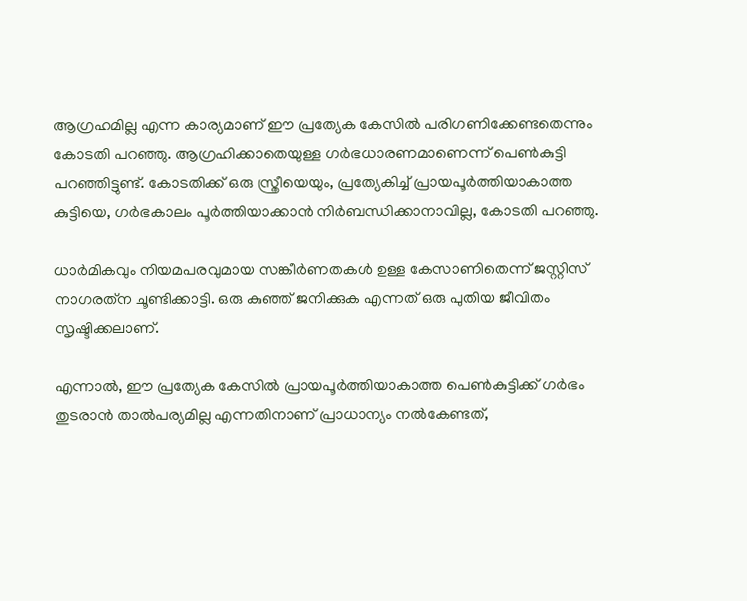ആഗ്രഹമില്ല എന്ന കാര്യമാണ് ഈ പ്രത്യേക കേസില്‍ പരിഗണിക്കേണ്ടതെന്നും കോടതി പറഞ്ഞു. ആഗ്രഹിക്കാതെയുള്ള ഗര്‍ഭധാരണമാണെന്ന് പെണ്‍കുട്ടി പറഞ്ഞിട്ടുണ്ട്. കോടതിക്ക് ഒരു സ്ത്രീയെയും, പ്രത്യേകിച്ച് പ്രായപൂര്‍ത്തിയാകാത്ത കുട്ടിയെ, ഗര്‍ഭകാലം പൂര്‍ത്തിയാക്കാന്‍ നിര്‍ബന്ധിക്കാനാവില്ല, കോടതി പറഞ്ഞു.

ധാര്‍മികവും നിയമപരവുമായ സങ്കീര്‍ണതകള്‍ ഉള്ള കേസാണിതെന്ന് ജസ്റ്റിസ് നാഗരത്‌ന ചൂണ്ടിക്കാട്ടി. ഒരു കുഞ്ഞ് ജനിക്കുക എന്നത് ഒരു പുതിയ ജീവിതം സൃഷ്ടിക്കലാണ്.

എന്നാല്‍, ഈ പ്രത്യേക കേസില്‍ പ്രായപൂര്‍ത്തിയാകാത്ത പെണ്‍കുട്ടിക്ക് ഗര്‍ഭം തുടരാന്‍ താല്‍പര്യമില്ല എന്നതിനാണ് പ്രാധാന്യം നല്‍കേണ്ടത്,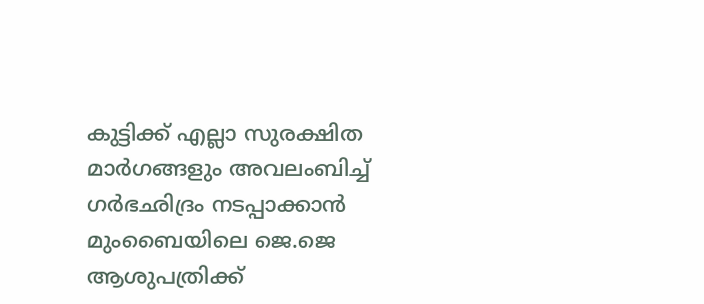കുട്ടിക്ക് എല്ലാ സുരക്ഷിത മാര്‍ഗങ്ങളും അവലംബിച്ച് ഗര്‍ഭഛിദ്രം നടപ്പാക്കാന്‍ മുംബൈയിലെ ജെ.ജെ ആശുപത്രിക്ക്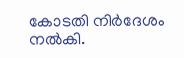കോടതി നിര്‍ദേശം നല്‍കി.